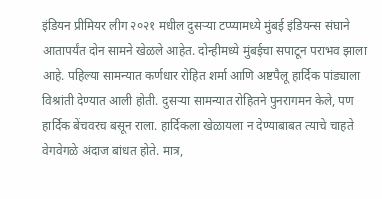इंडियन प्रीमियर लीग २०२१ मधील दुसऱ्या टप्प्यामध्ये मुंबई इंडियन्स संघाने आतापर्यंत दोन सामने खेळले आहेत. दोन्हीमध्ये मुंबईचा सपाटून पराभव झाला आहे. पहिल्या सामन्यात कर्णधार रोहित शर्मा आणि अष्टपैलू हार्दिक पांड्याला विश्रांती देण्यात आली होती. दुसऱ्या सामन्यात रोहितने पुनरागमन केले, पण हार्दिक बेंचवरच बसून राला. हार्दिकला खेळायला न देण्याबाबत त्याचे चाहते वेगवेगळे अंदाज बांधत होते. मात्र,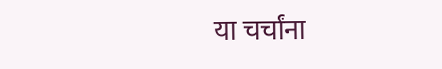या चर्चांना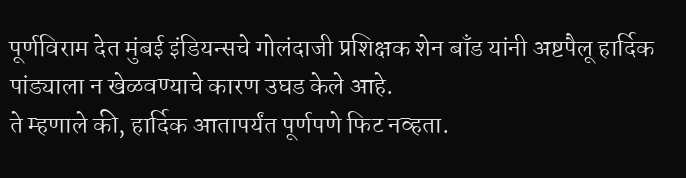पूर्णविराम देत मुंबई इंडियन्सचे गोलंदाजी प्रशिक्षक शेन बाँड यांनी अष्टपैलू हार्दिक पांड्याला न खेळवण्याचे कारण उघड केले आहे.
ते म्हणाले की, हार्दिक आतापर्यंत पूर्णपणे फिट नव्हता.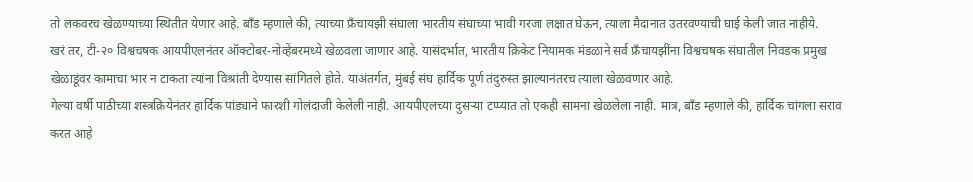तो लकवरच खेळण्याच्या स्थितीत येणार आहे. बाँड म्हणाले की, त्याच्या फ्रँचायझी संघाला भारतीय संघाच्या भावी गरजा लक्षात घेऊन, त्याला मैदानात उतरवण्याची घाई केली जात नाहीये.
खरं तर, टी-२० विश्वचषक आयपीएलनंतर ऑक्टोबर-नोव्हेंबरमध्ये खेळवला जाणार आहे. यासंदर्भात, भारतीय क्रिकेट नियामक मंडळाने सर्व फ्रँचायझींना विश्वचषक संघातील निवडक प्रमुख खेळाडूंवर कामाचा भार न टाकता त्यांना विश्रांती देण्यास सांगितले होते. याअंतर्गत, मुंबई संघ हार्दिक पूर्ण तंदुरुस्त झाल्यानंतरच त्याला खेळवणार आहे.
गेल्या वर्षी पाठीच्या शस्त्रक्रियेनंतर हार्दिक पांड्याने फारशी गोलंदाजी केलेली नाही. आयपीएलच्या दुसऱ्या टप्प्यात तो एकही सामना खेळलेला नाही. मात्र, बाँड म्हणाले की, हार्दिक चांगला सराव करत आहे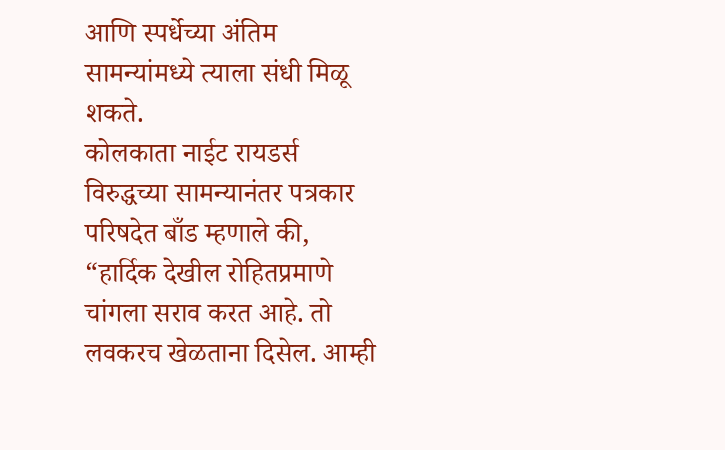आणि स्पर्धेच्या अंतिम सामन्यांमध्ये त्याला संधी मिळू शकते.
कोलकाता नाईट रायडर्स विरुद्धच्या सामन्यानंतर पत्रकार परिषदेत बाँड म्हणाले की, “हार्दिक देखील रोहितप्रमाणे चांगला सराव करत आहे. तो लवकरच खेळताना दिसेल. आम्ही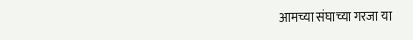आमच्या संघाच्या गरजा या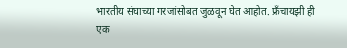भारतीय संघाच्या गरजांसोबत जुळवून घेत आहोत. फ्रँचायझी ही एक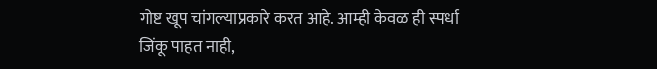गोष्ट खूप चांगल्याप्रकारे करत आहे. आम्ही केवळ ही स्पर्धा जिंकू पाहत नाही,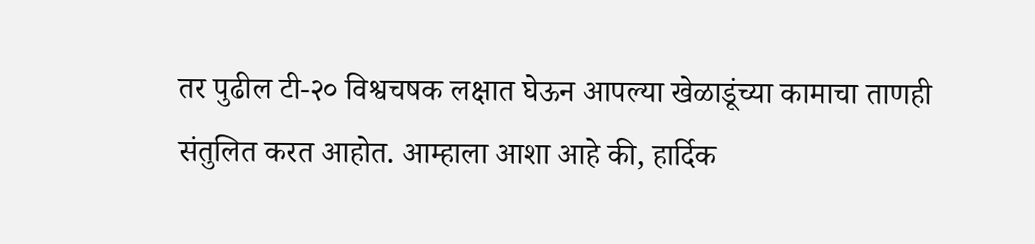तर पुढील टी-२० विश्वचषक लक्षात घेऊन आपल्या खेळाडूंच्या कामाचा ताणही संतुलित करत आहोत. आम्हाला आशा आहे की, हार्दिक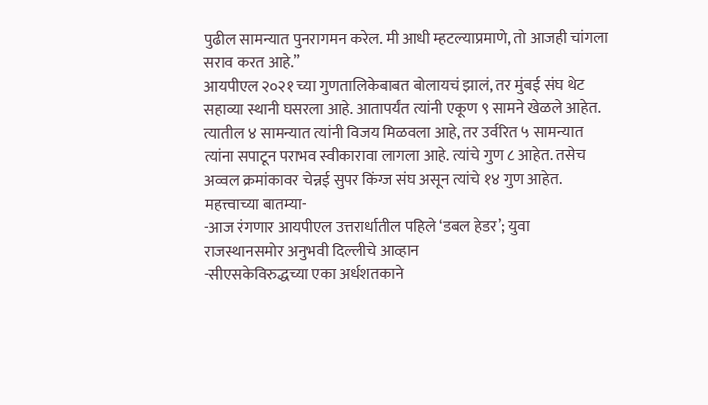पुढील सामन्यात पुनरागमन करेल. मी आधी म्हटल्याप्रमाणे, तो आजही चांगला सराव करत आहे.”
आयपीएल २०२१ च्या गुणतालिकेबाबत बोलायचं झालं, तर मुंबई संघ थेट सहाव्या स्थानी घसरला आहे. आतापर्यंत त्यांनी एकूण ९ सामने खेळले आहेत. त्यातील ४ सामन्यात त्यांनी विजय मिळवला आहे, तर उर्वरित ५ सामन्यात त्यांना सपाटून पराभव स्वीकारावा लागला आहे. त्यांचे गुण ८ आहेत. तसेच अव्वल क्रमांकावर चेन्नई सुपर किंग्ज संघ असून त्यांचे १४ गुण आहेत.
महत्त्वाच्या बातम्या-
-आज रंगणार आयपीएल उत्तरार्धातील पहिले ‘डबल हेडर’; युवा राजस्थानसमोर अनुभवी दिल्लीचे आव्हान
-सीएसकेविरुद्धच्या एका अर्धशतकाने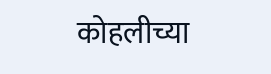कोहलीच्या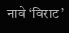नावे ‘विराट’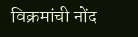विक्रमांची नोंद